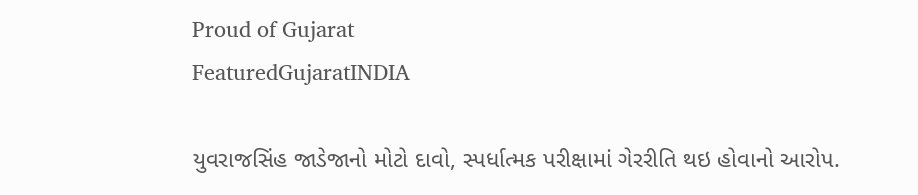Proud of Gujarat
FeaturedGujaratINDIA

યુવરાજસિંહ જાડેજાનો મોટો દાવો, સ્પર્ધાત્મક પરીક્ષામાં ગેરરીતિ થઇ હોવાનો આરોપ.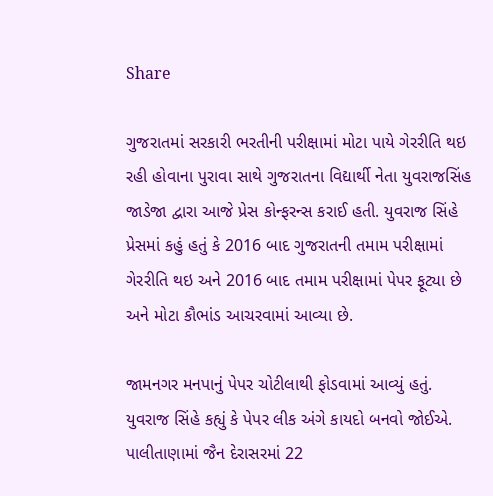Share

ગુજરાતમાં સરકારી ભરતીની પરીક્ષામાં મોટા પાયે ગેરરીતિ થઇ રહી હોવાના પુરાવા સાથે ગુજરાતના વિદ્યાર્થી નેતા યુવરાજસિંહ જાડેજા દ્વારા આજે પ્રેસ કોન્ફરન્સ કરાઈ હતી. યુવરાજ સિંહે પ્રેસમાં કહું હતું કે 2016 બાદ ગુજરાતની તમામ પરીક્ષામાં ગેરરીતિ થઇ અને 2016 બાદ તમામ પરીક્ષામાં પેપર ફૂટ્યા છે અને મોટા કૌભાંડ આચરવામાં આવ્યા છે.

જામનગર મનપાનું પેપર ચોટીલાથી ફોડવામાં આવ્યું હતું. યુવરાજ સિંહે કહ્યું કે પેપર લીક અંગે કાયદો બનવો જોઈએ. પાલીતાણામાં જૈન દેરાસરમાં 22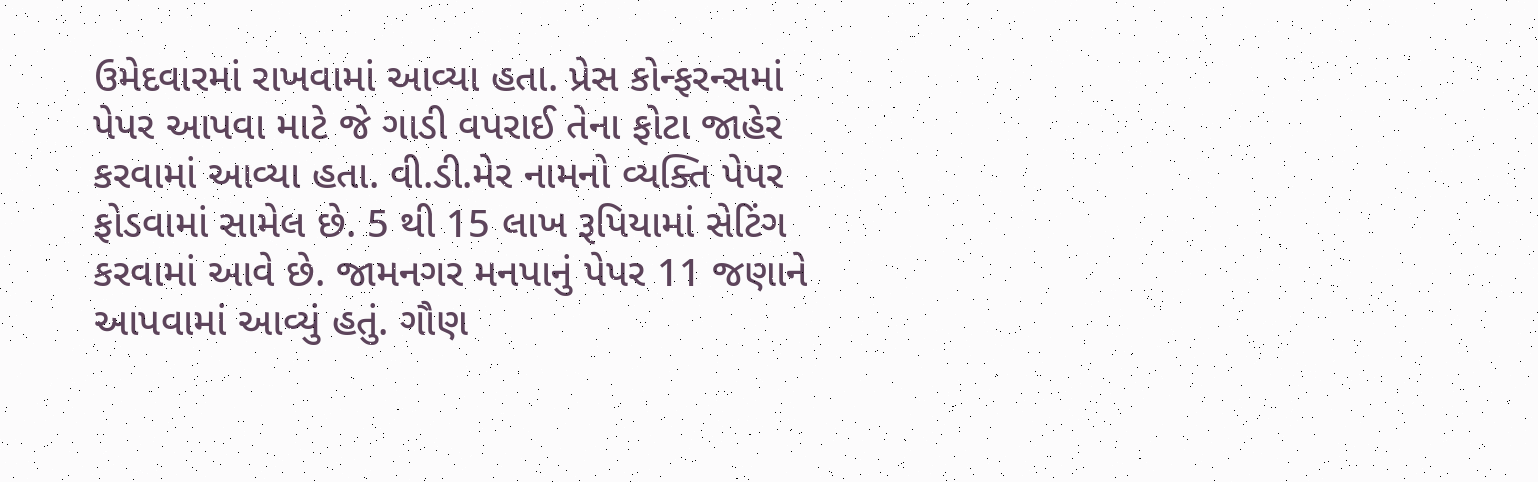ઉમેદવારમાં રાખવામાં આવ્યા હતા. પ્રેસ કોન્ફરન્સમાં પેપર આપવા માટે જે ગાડી વપરાઈ તેના ફોટા જાહેર કરવામાં આવ્યા હતા. વી.ડી.મેર નામનો વ્યક્તિ પેપર ફોડવામાં સામેલ છે. 5 થી 15 લાખ રૂપિયામાં સેટિંગ કરવામાં આવે છે. જામનગર મનપાનું પેપર 11 જણાને આપવામાં આવ્યું હતું. ગૌણ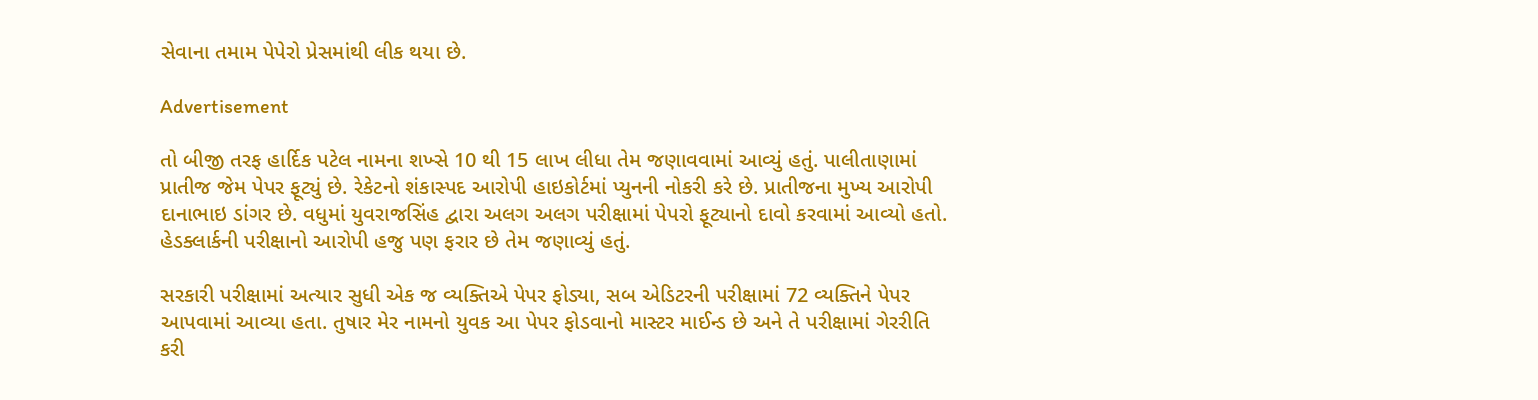સેવાના તમામ પેપેરો પ્રેસમાંથી લીક થયા છે.

Advertisement

તો બીજી તરફ હાર્દિક પટેલ નામના શખ્સે 10 થી 15 લાખ લીધા તેમ જણાવવામાં આવ્યું હતું. પાલીતાણામાં પ્રાતીજ જેમ પેપર ફૂટ્યું છે. રેકેટનો શંકાસ્પદ આરોપી હાઇકોર્ટમાં પ્યુનની નોકરી કરે છે. પ્રાતીજના મુખ્ય આરોપી દાનાભાઇ ડાંગર છે. વધુમાં યુવરાજસિંહ દ્વારા અલગ અલગ પરીક્ષામાં પેપરો ફૂટ્યાનો દાવો કરવામાં આવ્યો હતો. હેડક્લાર્કની પરીક્ષાનો આરોપી હજુ પણ ફરાર છે તેમ જણાવ્યું હતું.

સરકારી પરીક્ષામાં અત્યાર સુધી એક જ વ્યક્તિએ પેપર ફોડ્યા, સબ એડિટરની પરીક્ષામાં 72 વ્યક્તિને પેપર આપવામાં આવ્યા હતા. તુષાર મેર નામનો યુવક આ પેપર ફોડવાનો માસ્ટર માઈન્ડ છે અને તે પરીક્ષામાં ગેરરીતિ કરી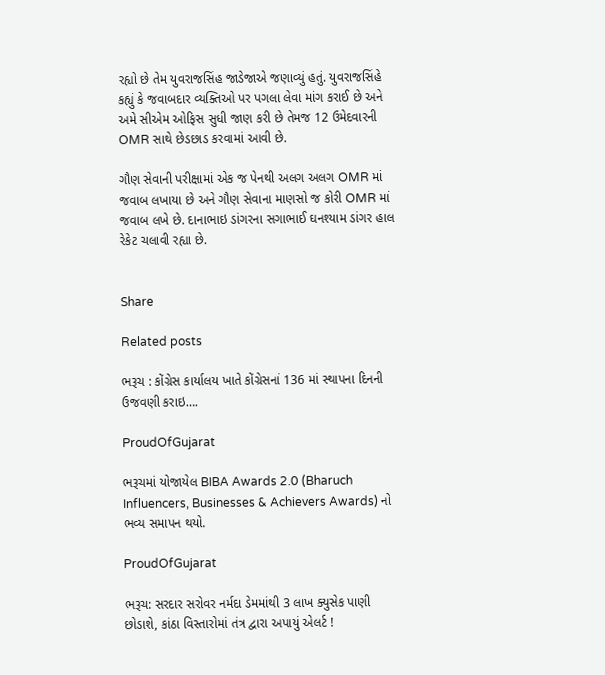રહ્યો છે તેમ યુવરાજસિંહ જાડેજાએ જણાવ્યું હતું. યુવરાજસિંહે કહ્યું કે જવાબદાર વ્યક્તિઓ પર પગલા લેવા માંગ કરાઈ છે અને અમે સીએમ ઓફિસ સુધી જાણ કરી છે તેમજ 12 ઉમેદવારની OMR સાથે છેડછાડ કરવામાં આવી છે.

ગૌણ સેવાની પરીક્ષામાં એક જ પેનથી અલગ અલગ OMR માં જવાબ લખાયા છે અને ગૌણ સેવાના માણસો જ કોરી OMR માં જવાબ લખે છે. દાનાભાઇ ડાંગરના સગાભાઈ ઘનશ્યામ ડાંગર હાલ રેકેટ ચલાવી રહ્યા છે.


Share

Related posts

ભરૂચ : કોંગ્રેસ કાર્યાલય ખાતે કોંગ્રેસનાં 136 માં સ્થાપના દિનની ઉજવણી કરાઇ….

ProudOfGujarat

ભરૂચમાં યોજાયેલ BIBA Awards 2.0 (Bharuch Influencers, Businesses & Achievers Awards) નો ભવ્ય સમાપન થયો.

ProudOfGujarat

ભરૂચ: સરદાર સરોવર નર્મદા ડેમમાંથી 3 લાખ ક્યુસેક પાણી છોડાશે, કાંઠા વિસ્તારોમાં તંત્ર દ્વારા અપાયું એલર્ટ !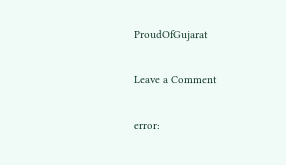ProudOfGujarat

Leave a Comment

error: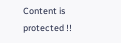Content is protected !!